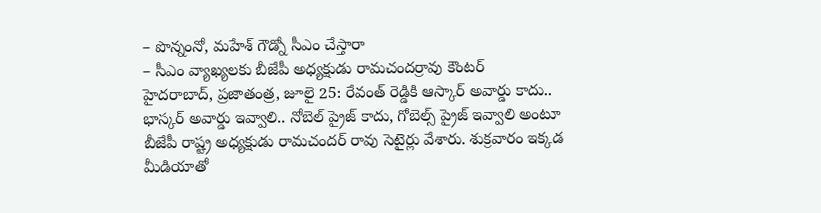– పొన్నంనో, మహేశ్ గౌడ్నో సీఎం చేస్తారా
– సీఎం వ్యాఖ్యలకు బీజేపీ అధ్యక్షుడు రామచందర్రావు కౌంటర్
హైదరాబాద్, ప్రజాతంత్ర, జూలై 25: రేవంత్ రెడ్డికి ఆస్కార్ అవార్డు కాదు.. భాస్కర్ అవార్డు ఇవ్వాలి.. నోబెల్ ప్రైజ్ కాదు, గోబెల్స్ ప్రైజ్ ఇవ్వాలి అంటూ బీజేపీ రాష్ట్ర అధ్యక్షుడు రామచందర్ రావు సెటైర్లు వేశారు. శుక్రవారం ఇక్కడ మీడియాతో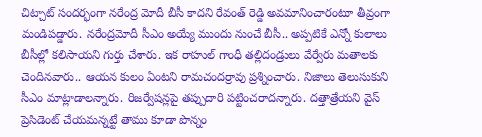చిట్చాట్ సందర్భంగా నరేంద్ర మోదీ బీసీ కాదని రేవంత్ రెడ్డి అవమానించారంటూ తీవ్రంగా మండిపడ్డారు. నరేంద్రమోదీ సీఎం అయ్యే ముందు నుంచే బీసీ.. అప్పటికే ఎన్నో కులాలు బీసీల్లో కలిసాయని గుర్తు చేశారు. ఇక రాహుల్ గాంధీ తల్లిదండ్రులు వేర్వేరు మతాలకు చెందినవారు.. ఆయన కులం ఏంటని రామచందర్రావు ప్రశ్నించారు. నిజాలు తెలుసుకుని సీఎం మాట్లాడాలన్నారు. రిజర్వేషన్లపై తప్పుదారి పట్టించరాదన్నారు. దత్తాత్రేయని వైస్ ప్రెసిడెంట్ చేయమన్నట్టే తాము కూడా పొన్నం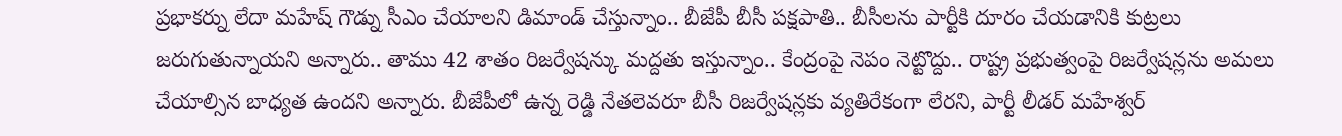ప్రభాకర్ను లేదా మహేష్ గౌడ్ను సీఎం చేయాలని డిమాండ్ చేస్తున్నాం.. బీజేపీ బీసీ పక్షపాతి.. బీసీలను పార్టీకి దూరం చేయడానికి కుట్రలు జరుగుతున్నాయని అన్నారు.. తాము 42 శాతం రిజర్వేషన్కు మద్దతు ఇస్తున్నాం.. కేంద్రంపై నెపం నెట్టొద్దు.. రాష్ట్ర ప్రభుత్వంపై రిజర్వేషన్లను అమలు చేయాల్సిన బాధ్యత ఉందని అన్నారు. బీజేపీలో ఉన్న రెడ్డి నేతలెవరూ బీసీ రిజర్వేషన్లకు వ్యతిరేకంగా లేరని, పార్టీ లీడర్ మహేశ్వర్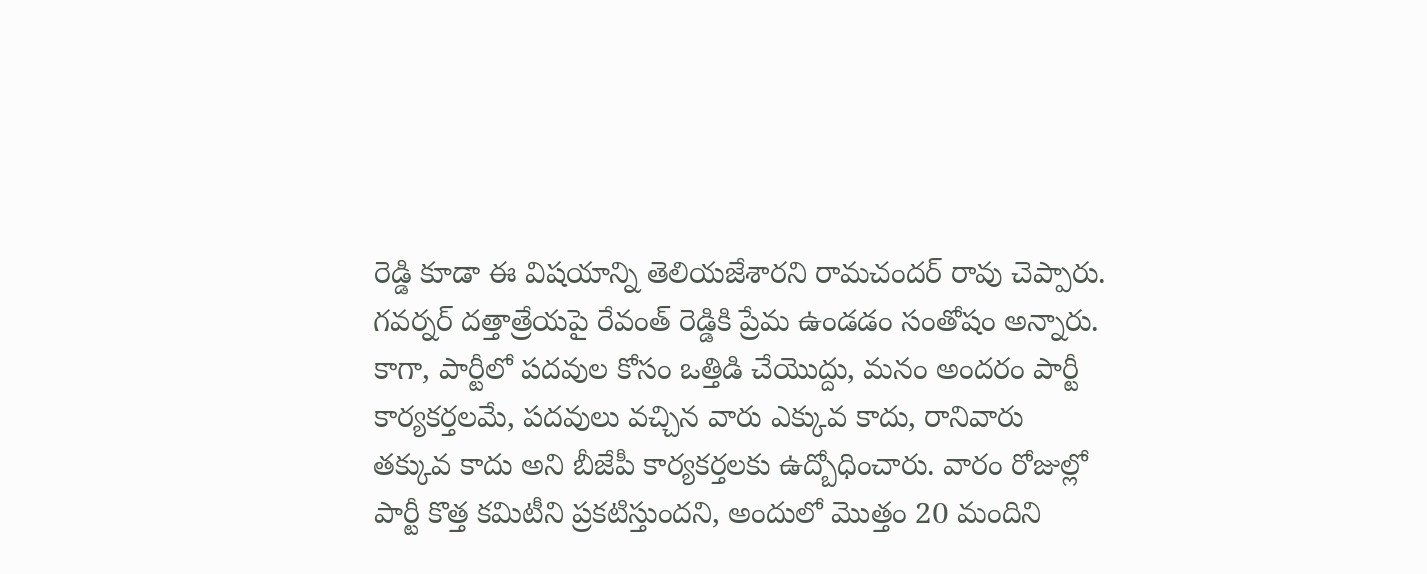రెడ్డి కూడా ఈ విషయాన్ని తెలియజేశారని రామచందర్ రావు చెప్పారు. గవర్నర్ దత్తాత్రేయపై రేవంత్ రెడ్డికి ప్రేమ ఉండడం సంతోషం అన్నారు. కాగా, పార్టీలో పదవుల కోసం ఒత్తిడి చేయొద్దు, మనం అందరం పార్టీ కార్యకర్తలమే, పదవులు వచ్చిన వారు ఎక్కువ కాదు, రానివారు తక్కువ కాదు అని బీజేపీ కార్యకర్తలకు ఉద్బోధించారు. వారం రోజుల్లో పార్టీ కొత్త కమిటీని ప్రకటిస్తుందని, అందులో మొత్తం 20 మందిని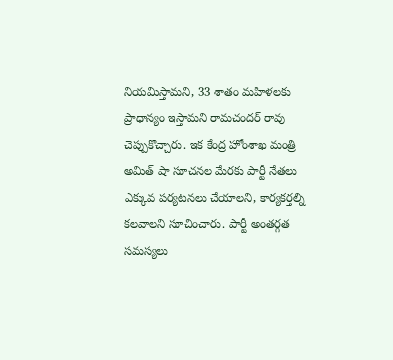నియమిస్తామని, 33 శాతం మహిళలకు ప్రాధాన్యం ఇస్తామని రామచందర్ రావు చెప్పుకొచ్చారు. ఇక కేంద్ర హోంశాఖ మంత్రి అమిత్ షా సూచనల మేరకు పార్టీ నేతలు ఎక్కువ పర్యటనలు చేయాలని, కార్యకర్తల్ని కలవాలని సూచించారు. పార్టీ అంతర్గత సమస్యలు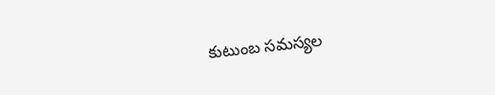కుటుంబ సమస్యల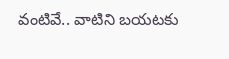వంటివే.. వాటిని బయటకు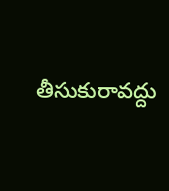తీసుకురావద్దు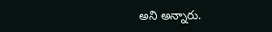అని అన్నారు.